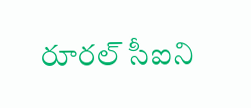రూరల్ సీఐని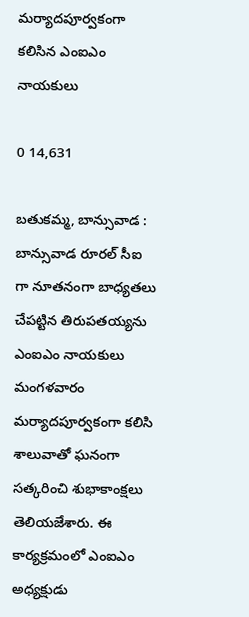మర్యాదపూర్వకంగా కలిసిన ఎంఐఎం నాయకులు

0 14,631

బతుకమ్మ, బాన్సువాడ : బాన్సువాడ రూరల్ సీఐ గా నూతనంగా బాధ్యతలు చేపట్టిన తిరుపతయ్యను ఎంఐఎం నాయకులు మంగళవారం మర్యాదపూర్వకంగా కలిసి శాలువాతో ఘనంగా సత్కరించి శుభాకాంక్షలు తెలియజేశారు. ఈ కార్యక్రమంలో ఎంఐఎం అధ్యక్షుడు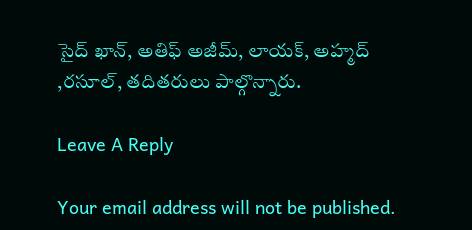సైద్ ఖాన్, అతిఫ్ అజీమ్, లాయక్, అహ్మద్ ,రసూల్, తదితరులు పాల్గొన్నారు.

Leave A Reply

Your email address will not be published.